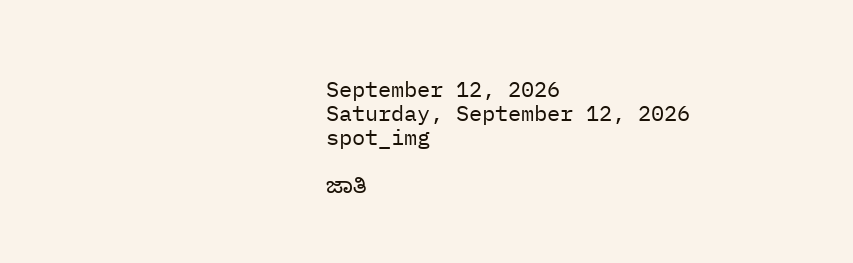September 12, 2026
Saturday, September 12, 2026
spot_img

ಜಾತಿ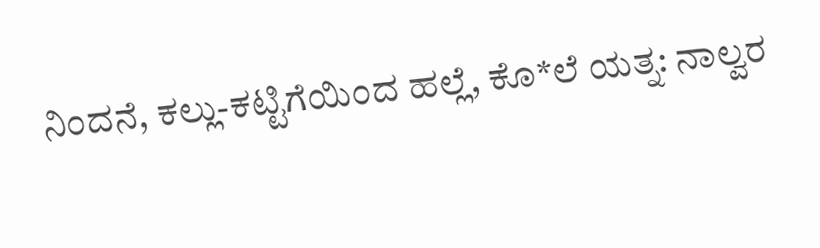ನಿಂದನೆ, ಕಲ್ಲು-ಕಟ್ಟಿಗೆಯಿಂದ ಹಲ್ಲೆ, ಕೊ*ಲೆ ಯತ್ನ: ನಾಲ್ವರ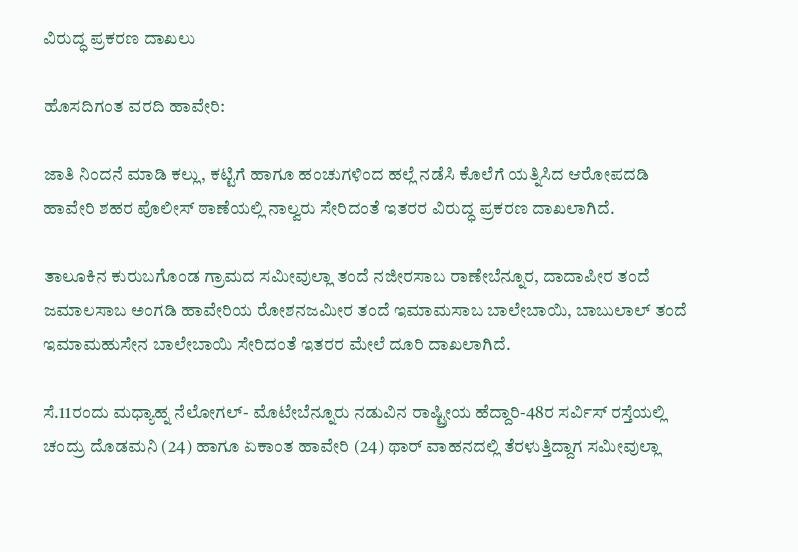ವಿರುದ್ಧ ಪ್ರಕರಣ ದಾಖಲು

ಹೊಸದಿಗಂತ ವರದಿ ಹಾವೇರಿ:

ಜಾತಿ ನಿಂದನೆ ಮಾಡಿ ಕಲ್ಲು, ಕಟ್ಟಿಗೆ ಹಾಗೂ ಹಂಚುಗಳಿಂದ ಹಲ್ಲೆ ನಡೆಸಿ ಕೊಲೆಗೆ ಯತ್ನಿಸಿದ ಆರೋಪದಡಿ ಹಾವೇರಿ ಶಹರ ಪೊಲೀಸ್ ಠಾಣೆಯಲ್ಲಿ ನಾಲ್ವರು ಸೇರಿದಂತೆ ಇತರರ ವಿರುದ್ಧ ಪ್ರಕರಣ ದಾಖಲಾಗಿದೆ.

ತಾಲೂಕಿನ ಕುರುಬಗೊಂಡ ಗ್ರಾಮದ ಸಮೀವುಲ್ಲಾ ತಂದೆ ನಜೀರಸಾಬ ರಾಣೇಬೆನ್ನೂರ, ದಾದಾಪೀರ ತಂದೆ ಜಮಾಲಸಾಬ ಅಂಗಡಿ ಹಾವೇರಿಯ ರೋಶನಜಮೀರ ತಂದೆ ಇಮಾಮಸಾಬ ಬಾಲೇಬಾಯಿ, ಬಾಬುಲಾಲ್ ತಂದೆ ಇಮಾಮಹುಸೇನ ಬಾಲೇಬಾಯಿ ಸೇರಿದಂತೆ ಇತರರ ಮೇಲೆ ದೂರಿ ದಾಖಲಾಗಿದೆ.

ಸೆ.11ರಂದು ಮಧ್ಯಾಹ್ನ ನೆಲೋಗಲ್- ಮೊಟೇಬೆನ್ನೂರು ನಡುವಿನ ರಾಷ್ಟ್ರೀಯ ಹೆದ್ದಾರಿ-48ರ ಸರ್ವಿಸ್ ರಸ್ತೆಯಲ್ಲಿ ಚಂದ್ರು ದೊಡಮನಿ (24) ಹಾಗೂ ಏಕಾಂತ ಹಾವೇರಿ (24) ಥಾರ್ ವಾಹನದಲ್ಲಿ ತೆರಳುತ್ತಿದ್ದಾಗ ಸಮೀವುಲ್ಲಾ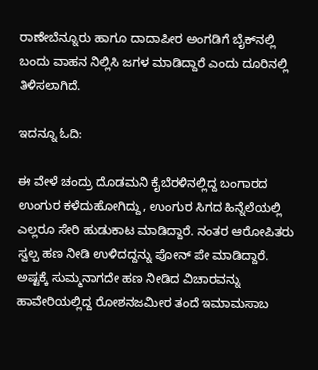ರಾಣೇಬೆನ್ನೂರು ಹಾಗೂ ದಾದಾಪೀರ ಅಂಗಡಿಗೆ ಬೈಕ್‌ನಲ್ಲಿ ಬಂದು ವಾಹನ ನಿಲ್ಲಿಸಿ ಜಗಳ ಮಾಡಿದ್ದಾರೆ ಎಂದು ದೂರಿನಲ್ಲಿ ತಿಳಿಸಲಾಗಿದೆ.

ಇದನ್ನೂ ಓದಿ:

ಈ ವೇಳೆ ಚಂದ್ರು ದೊಡಮನಿ ಕೈಬೆರಳಿನಲ್ಲಿದ್ದ ಬಂಗಾರದ ಉಂಗುರ ಕಳೆದುಹೋಗಿದ್ದು, ಉಂಗುರ ಸಿಗದ ಹಿನ್ನೆಲೆಯಲ್ಲಿ ಎಲ್ಲರೂ ಸೇರಿ ಹುಡುಕಾಟ ಮಾಡಿದ್ದಾರೆ. ನಂತರ ಆರೋಪಿತರು ಸ್ವಲ್ಪ ಹಣ ನೀಡಿ ಉಳಿದದ್ದನ್ನು ಪೋನ್ ಪೇ ಮಾಡಿದ್ದಾರೆ. ಅಷ್ಟಕ್ಕೆ ಸುಮ್ಮನಾಗದೇ ಹಣ ನೀಡಿದ ವಿಚಾರವನ್ನು ಹಾವೇರಿಯಲ್ಲಿದ್ದ ರೋಶನಜಮೀರ ತಂದೆ ಇಮಾಮಸಾಬ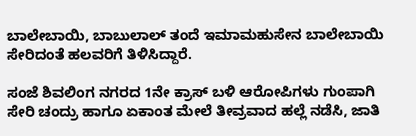ಬಾಲೇಬಾಯಿ, ಬಾಬುಲಾಲ್ ತಂದೆ ಇಮಾಮಹುಸೇನ ಬಾಲೇಬಾಯಿ ಸೇರಿದಂತೆ ಹಲವರಿಗೆ ತಿಳಿಸಿದ್ದಾರೆ.

ಸಂಜೆ ಶಿವಲಿಂಗ ನಗರದ 1ನೇ ಕ್ರಾಸ್ ಬಳಿ ಆರೋಪಿಗಳು ಗುಂಪಾಗಿ ಸೇರಿ ಚಂದ್ರು ಹಾಗೂ ಏಕಾಂತ ಮೇಲೆ ತೀವ್ರವಾದ ಹಲ್ಲೆ ನಡೆಸಿ, ಜಾತಿ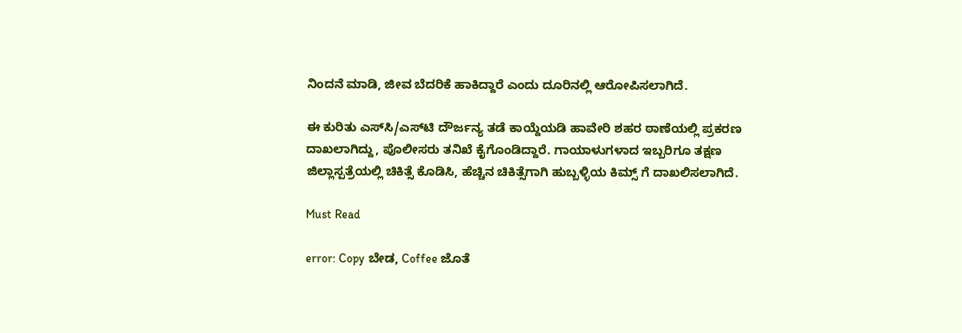ನಿಂದನೆ ಮಾಡಿ, ಜೀವ ಬೆದರಿಕೆ ಹಾಕಿದ್ದಾರೆ ಎಂದು ದೂರಿನಲ್ಲಿ ಆರೋಪಿಸಲಾಗಿದೆ.

ಈ ಕುರಿತು ಎಸ್‌ಸಿ/ಎಸ್‌ಟಿ ದೌರ್ಜನ್ಯ ತಡೆ ಕಾಯ್ದೆಯಡಿ ಹಾವೇರಿ ಶಹರ ಠಾಣೆಯಲ್ಲಿ ಪ್ರಕರಣ ದಾಖಲಾಗಿದ್ದು, ಪೊಲೀಸರು ತನಿಖೆ ಕೈಗೊಂಡಿದ್ದಾರೆ. ಗಾಯಾಳುಗಳಾದ ಇಬ್ಬರಿಗೂ ತಕ್ಷಣ ಜಿಲ್ಲಾಸ್ಪತ್ರೆಯಲ್ಲಿ ಚಿಕಿತ್ಸೆ ಕೊಡಿಸಿ, ಹೆಚ್ಚಿನ ಚಿಕಿತ್ಸೆಗಾಗಿ ಹುಬ್ಬಳ್ಳಿಯ ಕಿಮ್ಸ್ ಗೆ ದಾಖಲಿಸಲಾಗಿದೆ.

Must Read

error: Copy ಬೇಡ, Coffee ಜೊತೆ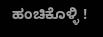ಹಂಚಿಕೊಳ್ಳಿ !